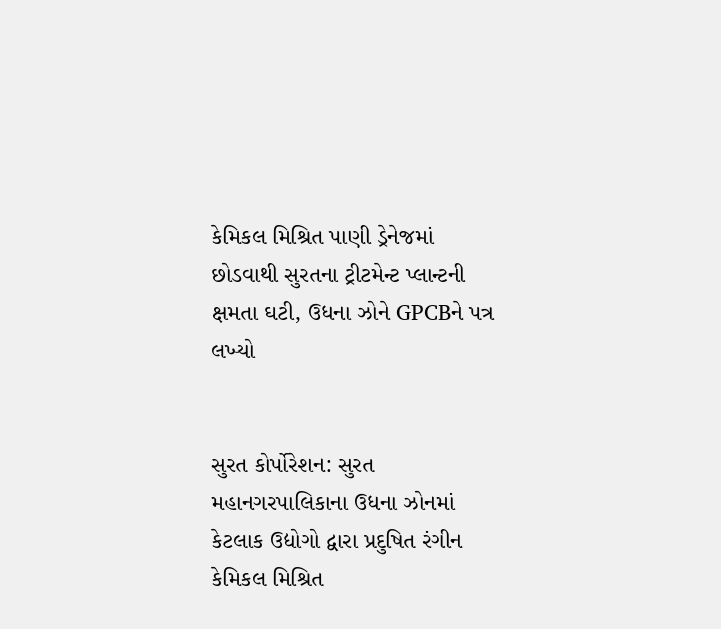કેમિકલ મિશ્રિત પાણી ડ્રેનેજમાં છોડવાથી સુરતના ટ્રીટમેન્ટ પ્લાન્ટની ક્ષમતા ઘટી, ઉધના ઝોને GPCBને પત્ર લખ્યો


સુરત કોર્પોરેશન: સુરત મહાનગરપાલિકાના ઉધના ઝોનમાં કેટલાક ઉદ્યોગો દ્વારા પ્રદુષિત રંગીન કેમિકલ મિશ્રિત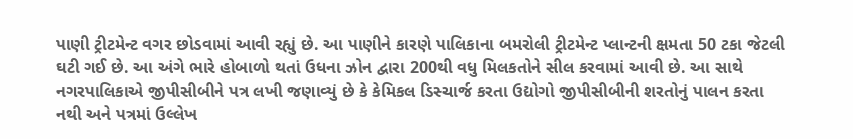પાણી ટ્રીટમેન્ટ વગર છોડવામાં આવી રહ્યું છે. આ પાણીને કારણે પાલિકાના બમરોલી ટ્રીટમેન્ટ પ્લાન્ટની ક્ષમતા 50 ટકા જેટલી ઘટી ગઈ છે. આ અંગે ભારે હોબાળો થતાં ઉધના ઝોન દ્વારા 200થી વધુ મિલકતોને સીલ કરવામાં આવી છે. આ સાથે નગરપાલિકાએ જીપીસીબીને પત્ર લખી જણાવ્યું છે કે કેમિકલ ડિસ્ચાર્જ કરતા ઉદ્યોગો જીપીસીબીની શરતોનું પાલન કરતા નથી અને પત્રમાં ઉલ્લેખ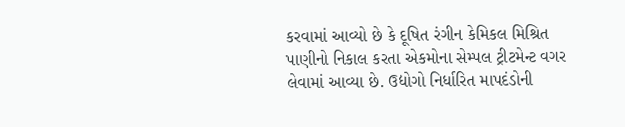કરવામાં આવ્યો છે કે દૂષિત રંગીન કેમિકલ મિશ્રિત પાણીનો નિકાલ કરતા એકમોના સેમ્પલ ટ્રીટમેન્ટ વગર લેવામાં આવ્યા છે. ઉદ્યોગો નિર્ધારિત માપદંડોની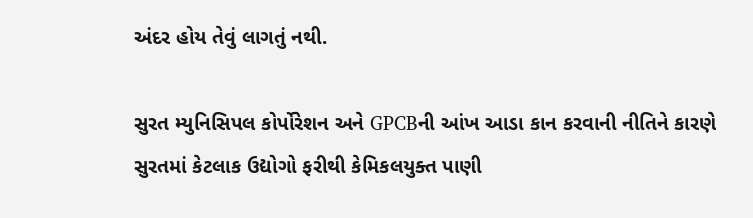અંદર હોય તેવું લાગતું નથી.

સુરત મ્યુનિસિપલ કોર્પોરેશન અને GPCBની આંખ આડા કાન કરવાની નીતિને કારણે સુરતમાં કેટલાક ઉદ્યોગો ફરીથી કેમિકલયુક્ત પાણી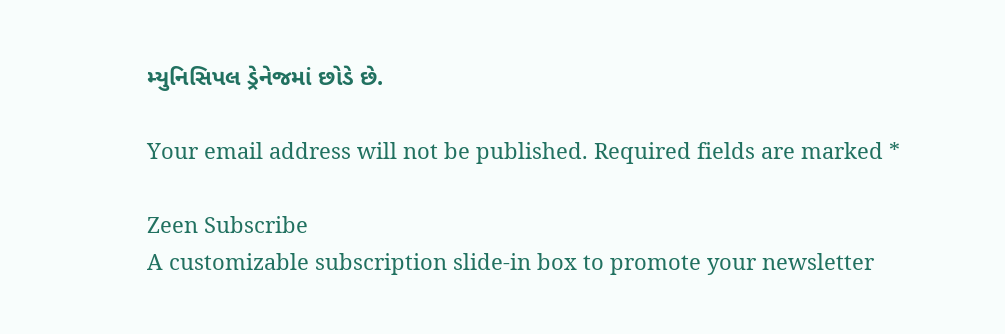મ્યુનિસિપલ ડ્રેનેજમાં છોડે છે.

Your email address will not be published. Required fields are marked *

Zeen Subscribe
A customizable subscription slide-in box to promote your newsletter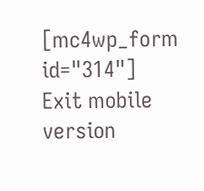[mc4wp_form id="314"]
Exit mobile version